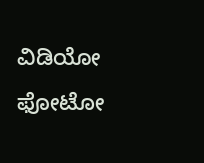ವಿಡಿಯೋ ಫೋಟೋ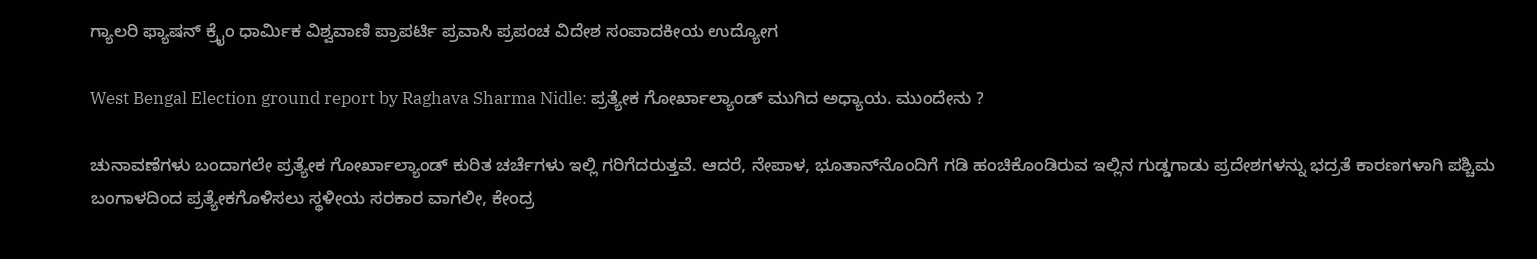ಗ್ಯಾಲರಿ ಫ್ಯಾಷನ್ ಕ್ರೈಂ ಧಾರ್ಮಿಕ ವಿಶ್ವವಾಣಿ ಪ್ರಾಪರ್ಟಿ ಪ್ರವಾಸಿ ಪ್ರಪಂಚ ವಿದೇಶ ಸಂಪಾದಕೀಯ ಉದ್ಯೋಗ

West Bengal Election ground report by Raghava Sharma Nidle: ಪ್ರತ್ಯೇಕ ಗೋರ್ಖಾಲ್ಯಾಂಡ್‌ ಮುಗಿದ ಅಧ್ಯಾಯ. ಮುಂದೇನು ?

ಚುನಾವಣೆಗಳು ಬಂದಾಗಲೇ ಪ್ರತ್ಯೇಕ ಗೋರ್ಖಾಲ್ಯಾಂಡ್ ಕುರಿತ ಚರ್ಚೆಗಳು ಇಲ್ಲಿ ಗರಿಗೆದರುತ್ತವೆ. ಆದರೆ, ನೇಪಾಳ, ಭೂತಾನ್‌ನೊಂದಿಗೆ ಗಡಿ ಹಂಚಿಕೊಂಡಿರುವ ಇಲ್ಲಿನ ಗುಡ್ಡಗಾಡು ಪ್ರದೇಶಗಳನ್ನು ಭದ್ರತೆ ಕಾರಣಗಳಾಗಿ ಪಶ್ಚಿಮ ಬಂಗಾಳದಿಂದ ಪ್ರತ್ಯೇಕಗೊಳಿಸಲು ಸ್ಥಳೀಯ ಸರಕಾರ ವಾಗಲೀ, ಕೇಂದ್ರ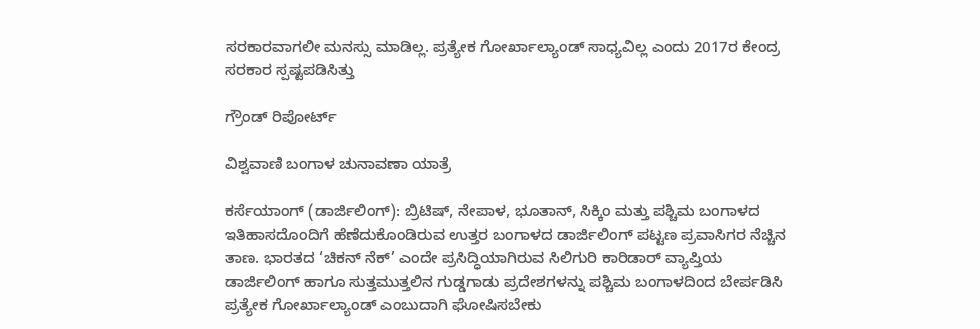ಸರಕಾರವಾಗಲೀ ಮನಸ್ಸು ಮಾಡಿಲ್ಲ. ಪ್ರತ್ಯೇಕ ಗೋರ್ಖಾಲ್ಯಾಂಡ್ ಸಾಧ್ಯವಿಲ್ಲ ಎಂದು 2017ರ ಕೇಂದ್ರ ಸರಕಾರ ಸ್ಪಷ್ಟಪಡಿಸಿತ್ತು

ಗ್ರೌಂಡ್‌ ರಿಪೋರ್ಟ್‌

ವಿಶ್ವವಾಣಿ ಬಂಗಾಳ ಚುನಾವಣಾ ಯಾತ್ರೆ

ಕರ್ಸೆಯಾಂಗ್ (ಡಾರ್ಜಿಲಿಂಗ್): ಬ್ರಿಟಿಷ್, ನೇಪಾಳ, ಭೂತಾನ್, ಸಿಕ್ಕಿಂ ಮತ್ತು ಪಶ್ಚಿಮ ಬಂಗಾಳದ ಇತಿಹಾಸದೊಂದಿಗೆ ಹೆಣೆದುಕೊಂಡಿರುವ ಉತ್ತರ ಬಂಗಾಳದ ಡಾರ್ಜಿಲಿಂಗ್ ಪಟ್ಟಣ ಪ್ರವಾಸಿಗರ ನೆಚ್ಚಿನ ತಾಣ. ಭಾರತದ ‘ಚಿಕನ್ ನೆಕ್’ ಎಂದೇ ಪ್ರಸಿದ್ಧಿಯಾಗಿರುವ ಸಿಲಿಗುರಿ ಕಾರಿಡಾರ್ ವ್ಯಾಪ್ತಿಯ ಡಾರ್ಜಿಲಿಂಗ್ ಹಾಗೂ ಸುತ್ತಮುತ್ತಲಿನ ಗುಡ್ಡಗಾಡು ಪ್ರದೇಶಗಳನ್ನು ಪಶ್ಚಿಮ ಬಂಗಾಳದಿಂದ ಬೇರ್ಪಡಿಸಿ ಪ್ರತ್ಯೇಕ ಗೋರ್ಖಾಲ್ಯಾಂಡ್ ಎಂಬುದಾಗಿ ಘೋಷಿಸಬೇಕು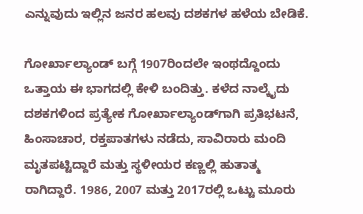ಎನ್ನುವುದು ಇಲ್ಲಿನ ಜನರ ಹಲವು ದಶಕಗಳ ಹಳೆಯ ಬೇಡಿಕೆ.

ಗೋರ್ಖಾಲ್ಯಾಂಡ್ ಬಗ್ಗೆ 1907ರಿಂದಲೇ ಇಂಥದ್ದೊಂದು ಒತ್ತಾಯ ಈ ಭಾಗದಲ್ಲಿ ಕೇಳಿ ಬಂದಿತ್ತು. ಕಳೆದ ನಾಲ್ಕೈದು ದಶಕಗಳಿಂದ ಪ್ರತ್ಯೇಕ ಗೋರ್ಖಾಲ್ಯಾಂಡ್‌ಗಾಗಿ ಪ್ರತಿಭಟನೆ, ಹಿಂಸಾಚಾರ, ರಕ್ತಪಾತಗಳು ನಡೆದು, ಸಾವಿರಾರು ಮಂದಿ ಮೃತಪಟ್ಟಿದ್ದಾರೆ ಮತ್ತು ಸ್ಥಳೀಯರ ಕಣ್ಣಲ್ಲಿ ಹುತಾತ್ಮ ರಾಗಿದ್ದಾರೆ. 1986, 2007 ಮತ್ತು 2017ರಲ್ಲಿ ಒಟ್ಟು ಮೂರು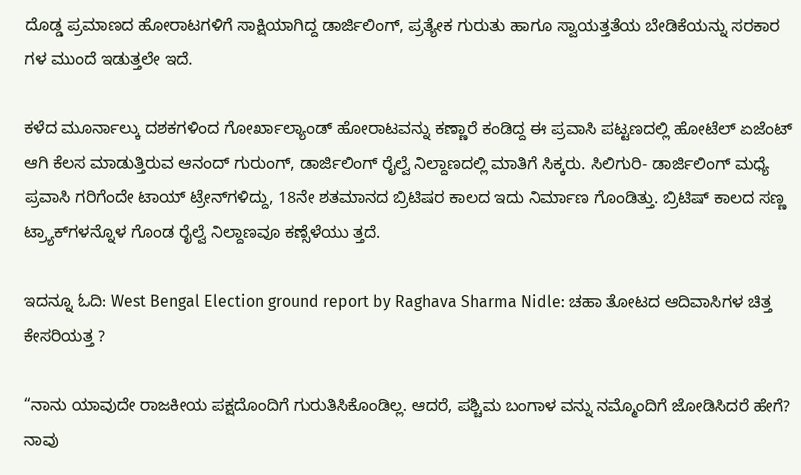ದೊಡ್ಡ ಪ್ರಮಾಣದ ಹೋರಾಟಗಳಿಗೆ ಸಾಕ್ಷಿಯಾಗಿದ್ದ ಡಾರ್ಜಿಲಿಂಗ್, ಪ್ರತ್ಯೇಕ ಗುರುತು ಹಾಗೂ ಸ್ವಾಯತ್ತತೆಯ ಬೇಡಿಕೆಯನ್ನು ಸರಕಾರ ಗಳ ಮುಂದೆ ಇಡುತ್ತಲೇ ಇದೆ.

ಕಳೆದ ಮೂರ್ನಾಲ್ಕು ದಶಕಗಳಿಂದ ಗೋರ್ಖಾಲ್ಯಾಂಡ್ ಹೋರಾಟವನ್ನು ಕಣ್ಣಾರೆ ಕಂಡಿದ್ದ ಈ ಪ್ರವಾಸಿ ಪಟ್ಟಣದಲ್ಲಿ ಹೋಟೆಲ್ ಏಜೆಂಟ್ ಆಗಿ ಕೆಲಸ ಮಾಡುತ್ತಿರುವ ಆನಂದ್ ಗುರುಂಗ್, ಡಾರ್ಜಿಲಿಂಗ್ ರೈಲ್ವೆ ನಿಲ್ದಾಣದಲ್ಲಿ ಮಾತಿಗೆ ಸಿಕ್ಕರು. ಸಿಲಿಗುರಿ- ಡಾರ್ಜಿಲಿಂಗ್ ಮಧ್ಯೆ ಪ್ರವಾಸಿ ಗರಿಗೆಂದೇ ಟಾಯ್ ಟ್ರೇನ್‌ಗಳಿದ್ದು, 18ನೇ ಶತಮಾನದ ಬ್ರಿಟಿಷರ ಕಾಲದ ಇದು ನಿರ್ಮಾಣ ಗೊಂಡಿತ್ತು. ಬ್ರಿಟಿಷ್ ಕಾಲದ ಸಣ್ಣ ಟ್ರ್ಯಾಕ್‌ಗಳನ್ನೊಳ ಗೊಂಡ ರೈಲ್ವೆ ನಿಲ್ದಾಣವೂ ಕಣ್ಸೆಳೆಯು ತ್ತದೆ.

ಇದನ್ನೂ ಓದಿ: West Bengal Election ground report by Raghava Sharma Nidle: ಚಹಾ ತೋಟದ ಆದಿವಾಸಿಗಳ ಚಿತ್ತ ಕೇಸರಿಯತ್ತ ?

“ನಾನು ಯಾವುದೇ ರಾಜಕೀಯ ಪಕ್ಷದೊಂದಿಗೆ ಗುರುತಿಸಿಕೊಂಡಿಲ್ಲ. ಆದರೆ, ಪಶ್ಚಿಮ ಬಂಗಾಳ ವನ್ನು ನಮ್ಮೊಂದಿಗೆ ಜೋಡಿಸಿದರೆ ಹೇಗೆ? ನಾವು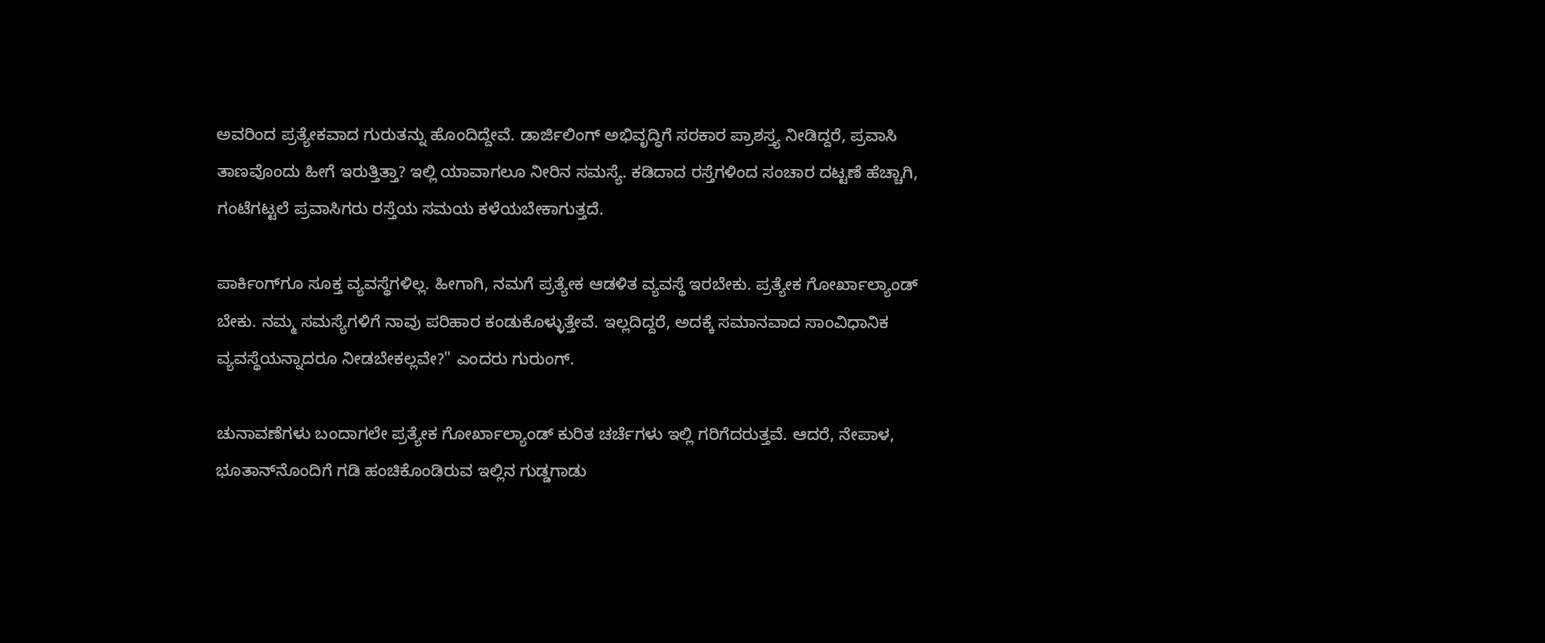ಅವರಿಂದ ಪ್ರತ್ಯೇಕವಾದ ಗುರುತನ್ನು ಹೊಂದಿದ್ದೇವೆ. ಡಾರ್ಜಿಲಿಂಗ್ ಅಭಿವೃದ್ಧಿಗೆ ಸರಕಾರ ಪ್ರಾಶಸ್ತ್ಯ ನೀಡಿದ್ದರೆ, ಪ್ರವಾಸಿ ತಾಣವೊಂದು ಹೀಗೆ ಇರುತ್ತಿತ್ತಾ? ಇಲ್ಲಿ ಯಾವಾಗಲೂ ನೀರಿನ ಸಮಸ್ಯೆ. ಕಡಿದಾದ ರಸ್ತೆಗಳಿಂದ ಸಂಚಾರ ದಟ್ಟಣೆ ಹೆಚ್ಚಾಗಿ, ಗಂಟೆಗಟ್ಟಲೆ ಪ್ರವಾಸಿಗರು ರಸ್ತೆಯ ಸಮಯ ಕಳೆಯಬೇಕಾಗುತ್ತದೆ.

ಪಾರ್ಕಿಂಗ್‌ಗೂ ಸೂಕ್ತ ವ್ಯವಸ್ಥೆಗಳಿಲ್ಲ. ಹೀಗಾಗಿ, ನಮಗೆ ಪ್ರತ್ಯೇಕ ಆಡಳಿತ ವ್ಯವಸ್ಥೆ ಇರಬೇಕು. ಪ್ರತ್ಯೇಕ ಗೋರ್ಖಾಲ್ಯಾಂಡ್ ಬೇಕು. ನಮ್ಮ ಸಮಸ್ಯೆಗಳಿಗೆ ನಾವು ಪರಿಹಾರ ಕಂಡುಕೊಳ್ಳುತ್ತೇವೆ. ಇಲ್ಲದಿದ್ದರೆ, ಅದಕ್ಕೆ ಸಮಾನವಾದ ಸಾಂವಿಧಾನಿಕ ವ್ಯವಸ್ಥೆಯನ್ನಾದರೂ ನೀಡಬೇಕಲ್ಲವೇ?" ಎಂದರು ಗುರುಂಗ್.

ಚುನಾವಣೆಗಳು ಬಂದಾಗಲೇ ಪ್ರತ್ಯೇಕ ಗೋರ್ಖಾಲ್ಯಾಂಡ್ ಕುರಿತ ಚರ್ಚೆಗಳು ಇಲ್ಲಿ ಗರಿಗೆದರುತ್ತವೆ. ಆದರೆ, ನೇಪಾಳ, ಭೂತಾನ್‌ನೊಂದಿಗೆ ಗಡಿ ಹಂಚಿಕೊಂಡಿರುವ ಇಲ್ಲಿನ ಗುಡ್ಡಗಾಡು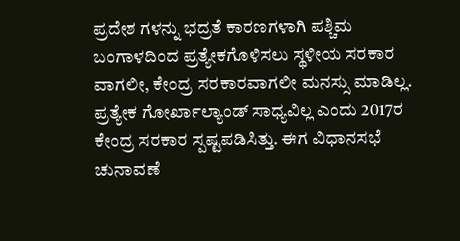ಪ್ರದೇಶ ಗಳನ್ನು ಭದ್ರತೆ ಕಾರಣಗಳಾಗಿ ಪಶ್ಚಿಮ ಬಂಗಾಳದಿಂದ ಪ್ರತ್ಯೇಕಗೊಳಿಸಲು ಸ್ಥಳೀಯ ಸರಕಾರ ವಾಗಲೀ, ಕೇಂದ್ರ ಸರಕಾರವಾಗಲೀ ಮನಸ್ಸು ಮಾಡಿಲ್ಲ. ಪ್ರತ್ಯೇಕ ಗೋರ್ಖಾಲ್ಯಾಂಡ್ ಸಾಧ್ಯವಿಲ್ಲ ಎಂದು 2017ರ ಕೇಂದ್ರ ಸರಕಾರ ಸ್ಪಷ್ಟಪಡಿಸಿತ್ತು. ಈಗ ವಿಧಾನಸಭೆ ಚುನಾವಣೆ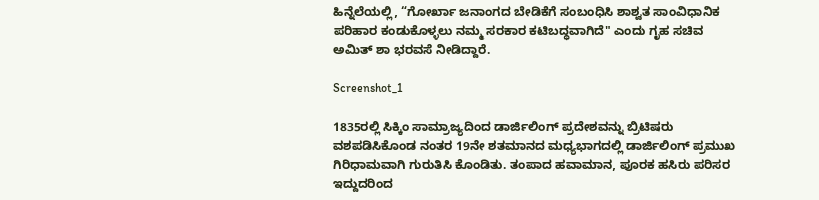ಹಿನ್ನೆಲೆಯಲ್ಲಿ, “ಗೋರ್ಖಾ ಜನಾಂಗದ ಬೇಡಿಕೆಗೆ ಸಂಬಂಧಿಸಿ ಶಾಶ್ವತ ಸಾಂವಿಧಾನಿಕ ಪರಿಹಾರ ಕಂಡುಕೊಳ್ಳಲು ನಮ್ಮ ಸರಕಾರ ಕಟಿಬದ್ಧವಾಗಿದೆ" ಎಂದು ಗೃಹ ಸಚಿವ ಅಮಿತ್ ಶಾ ಭರವಸೆ ನೀಡಿದ್ದಾರೆ.

Screenshot_1

1835ರಲ್ಲಿ ಸಿಕ್ಕಿಂ ಸಾಮ್ರಾಜ್ಯದಿಂದ ಡಾರ್ಜಿಲಿಂಗ್ ಪ್ರದೇಶವನ್ನು ಬ್ರಿಟಿಷರು ವಶಪಡಿಸಿಕೊಂಡ ನಂತರ 19ನೇ ಶತಮಾನದ ಮಧ್ಯಭಾಗದಲ್ಲಿ ಡಾರ್ಜಿಲಿಂಗ್ ಪ್ರಮುಖ ಗಿರಿಧಾಮವಾಗಿ ಗುರುತಿಸಿ ಕೊಂಡಿತು. ತಂಪಾದ ಹವಾಮಾನ, ಪೂರಕ ಹಸಿರು ಪರಿಸರ ಇದ್ದುದರಿಂದ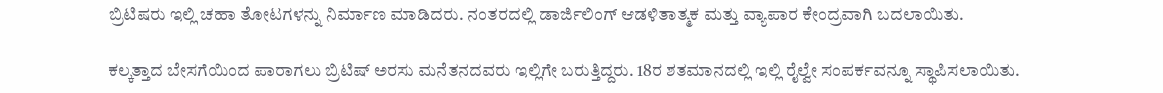ಬ್ರಿಟಿಷರು ಇಲ್ಲಿ ಚಹಾ ತೋಟಗಳನ್ನು ನಿರ್ಮಾಣ ಮಾಡಿದರು. ನಂತರದಲ್ಲಿ ಡಾರ್ಜಿಲಿಂಗ್ ಆಡಳಿತಾತ್ಮಕ ಮತ್ತು ವ್ಯಾಪಾರ ಕೇಂದ್ರವಾಗಿ ಬದಲಾಯಿತು.

ಕಲ್ಕತ್ತಾದ ಬೇಸಗೆಯಿಂದ ಪಾರಾಗಲು ಬ್ರಿಟಿಷ್ ಅರಸು ಮನೆತನದವರು ಇಲ್ಲಿಗೇ ಬರುತ್ತಿದ್ದರು. 18ರ ಶತಮಾನದಲ್ಲಿ ಇಲ್ಲಿ ರೈಲ್ವೇ ಸಂಪರ್ಕವನ್ನೂ ಸ್ಥಾಪಿಸಲಾಯಿತು.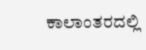ಕಾಲಾಂತರದಲ್ಲಿ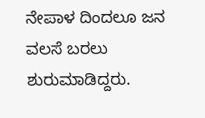ನೇಪಾಳ ದಿಂದಲೂ ಜನ ವಲಸೆ ಬರಲು ಶುರುಮಾಡಿದ್ದರು.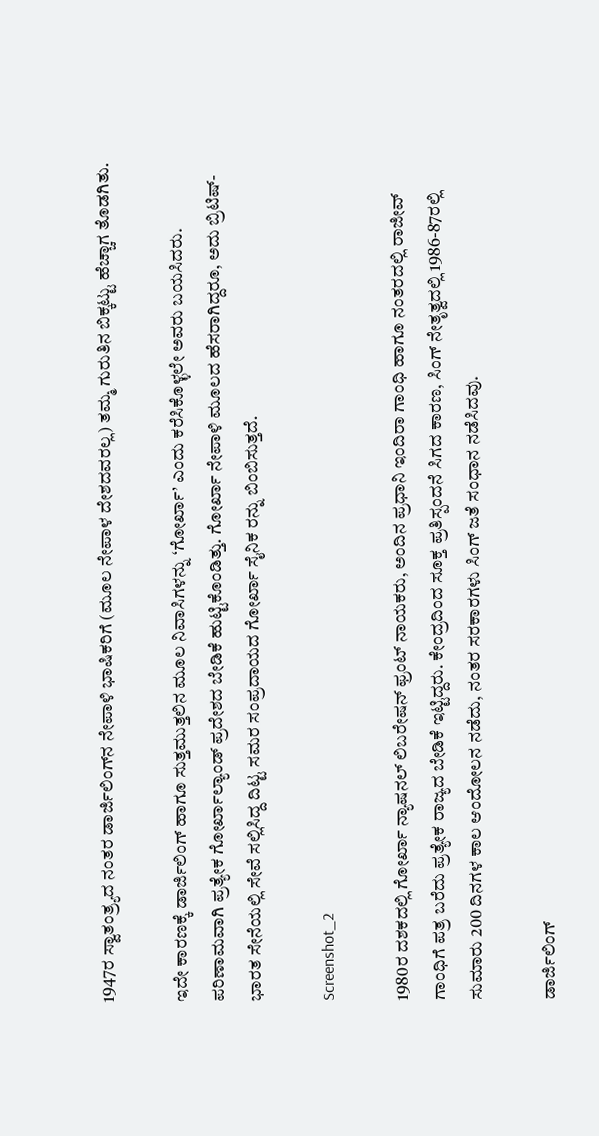1947ರ ಸ್ವಾತಂತ್ರ್ಯದ ನಂತರ ಡಾರ್ಜಿಲಿಂಗ್‌ನ ನೇಪಾಳಿ ಭಾಷಿಕರಿಗೆ (ಮೂಲ ನೇಪಾಳ ದೇಶದವರಲ್ಲ) ತಮ್ಮ ಗುರುತಿನ ಬಿಕ್ಕಟ್ಟು ಹೆಚ್ಚಾಗ ತೊಡಗಿತು.

ಇದೇ ಕಾರಣಕ್ಕೆ ಡಾರ್ಜಿಲಿಂಗ್ ಹಾಗೂ ಸುತ್ತಮುತ್ತಲಿನ ಮೂಲ ನಿವಾಸಿಗಳನ್ನು ‘ಗೋರ್ಖಾ’ ಎಂದು ಕರೆಸಿಕೊಳ್ಳಲೇ ಅವರು ಬಯಸಿದರು. ಪರಿಣಾಮವಾಗಿ ಪ್ರತ್ಯೇಕ ಗೋರ್ಖಾಲ್ಯಾಂಡ್ ಪ್ರದೇಶದ ಬೇಡಿಕೆ ಹುಟ್ಟಿಕೊಂಡಿತ್ತು. ಗೋರ್ಖಾ ನೇಪಾಳಿ ಮೂಲದ ಹೆಸರಾಗಿದ್ದರೂ, ಅದು ಬ್ರಿಟಿಷ್-ಭಾರತ ಸೇನೆಯಲ್ಲಿ ಸೇವೆ ಸಲ್ಲಿಸಿದ್ದ ದಿಟ್ಟ ಸಮರ ಸಂಪ್ರದಾಯದ ಗೋರ್ಖಾ ಸೈನಿಕ ರನ್ನು ಬಿಂಬಿಸುತ್ತದೆ.

Screenshot_2

1980ರ ದಶಕದಲ್ಲಿ ಗೋರ್ಖಾ ನ್ಯಾಷನಲ್ ಲಿಬರೇಷನ್ ಫ್ರಂಟ್ ನಾಯಕರು, ಅಂದಿನ ಪ್ರಧಾನಿ ಇಂದಿರಾ ಗಾಂಧಿ ಹಾಗೂ ನಂತರದಲ್ಲಿ ರಾಜೀವ್ ಗಾಂಧಿಗೆ ಪತ್ರ ಬರೆದು ಪ್ರತ್ಯೇಕ ರಾಜ್ಯದ ಬೇಡಿಕೆ ಇಟ್ಟಿದ್ದರು. ಕೇಂದ್ರದಿಂದ ಸೂಕ್ತ ಪ್ರತಿಸ್ಪಂದನೆ ಸಿಗದ ಕಾರಣ, ಸಿಂಗ್ ನೇತೃತ್ವದಲ್ಲಿ 1986-87ರಲ್ಲಿ ಸುಮಾರು 200 ದಿನಗಳ ಕಾಲ ಆಂದೋಲನ ನಡೆದು, ನಂತರ ಸರಕಾರಗಳು ಸಿಂಗ್ ಜತೆ ಸಂಧಾನ ನಡೆಸಿದವು.

ಡಾರ್ಜಿಲಿಂಗ್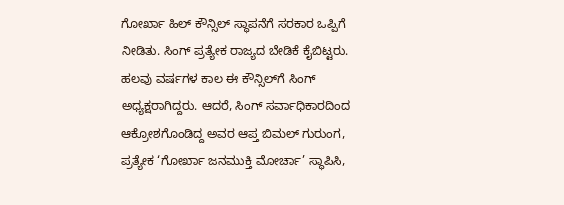ಗೋರ್ಖಾ ಹಿಲ್ ಕೌನ್ಸಿಲ್ ಸ್ಥಾಪನೆಗೆ ಸರಕಾರ ಒಪ್ಪಿಗೆ ನೀಡಿತು. ಸಿಂಗ್ ಪ್ರತ್ಯೇಕ ರಾಜ್ಯದ ಬೇಡಿಕೆ ಕೈಬಿಟ್ಟರು. ಹಲವು ವರ್ಷಗಳ ಕಾಲ ಈ ಕೌನ್ಸಿಲ್‌ಗೆ ಸಿಂಗ್ ಅಧ್ಯಕ್ಷರಾಗಿದ್ದರು. ಆದರೆ, ಸಿಂಗ್ ಸರ್ವಾಧಿಕಾರದಿಂದ ಆಕ್ರೋಶಗೊಂಡಿದ್ದ ಅವರ ಆಪ್ತ ಬಿಮಲ್ ಗುರುಂಗ, ಪ್ರತ್ಯೇಕ ‘ಗೋರ್ಖಾ ಜನಮುಕ್ತಿ ಮೋರ್ಚಾ’ ಸ್ಥಾಪಿಸಿ,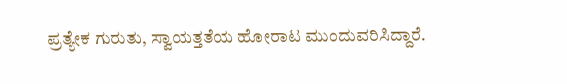ಪ್ರತ್ಯೇಕ ಗುರುತು, ಸ್ವಾಯತ್ತತೆಯ ಹೋರಾಟ ಮುಂದುವರಿಸಿದ್ದಾರೆ.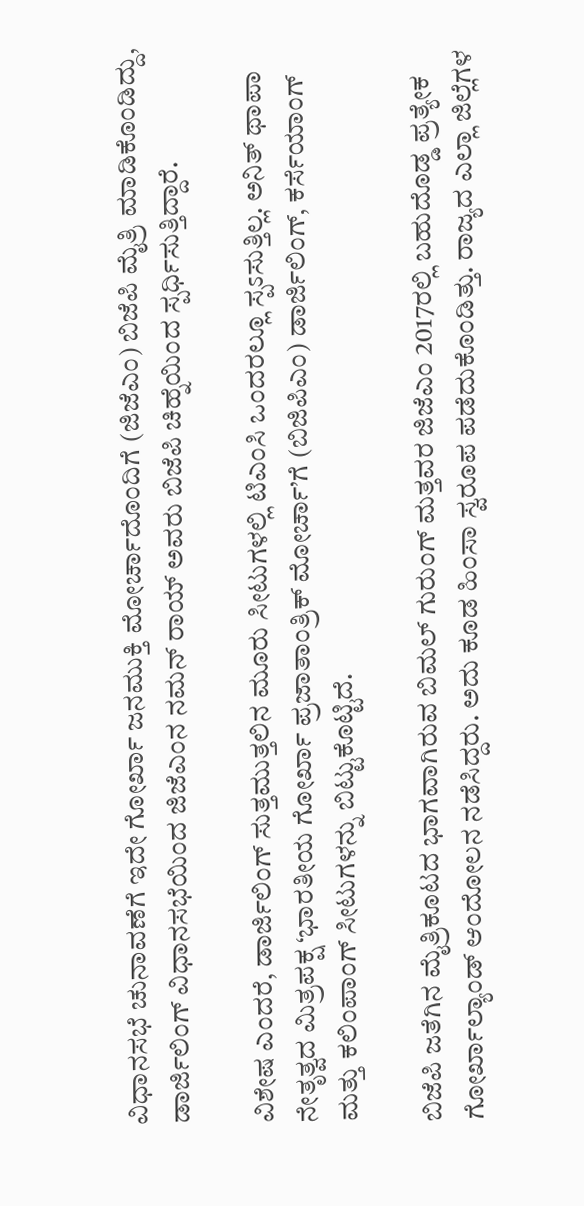ವಿಧಾನಸಭೆ ಚುನಾವಣೆಗೆ ಇದೇ ಗೋರ್ಖಾ ಜನಮುಕ್ತಿ ಮೋರ್ಚಾದೊಂದಿಗೆ (ಜಿಜೆಎಂ) ಬಿಜೆಪಿ ಮೈತ್ರಿ ಮಾಡಿಕೊಂಡಿದ್ದು, ಡಾರ್ಜಿಲಿಂಗ್ ವಿಧಾನಸಭೆಯಿಂದ ಜಿಜೆಎಂನ ನಮನ್ ರಾಯ್ ಅವರು ಬಿಜೆಪಿ ಚಿಹ್ನೆಯಿಂದ ಸ್ಪರ್ಧಿಸುತ್ತಿದ್ದಾರೆ.

ವಿಶೇಷ ಎಂದರೆ, ಡಾರ್ಜಿಲಿಂಗ್ ಸುತ್ತಮುತ್ತಲಿನ ಮೂರು ಸೀಟುಗಳಲ್ಲಿ ಟಿಎಂಸಿ ಒಂದರಲ್ಲೂ ಸ್ಪಽಸುತ್ತಿಲ್ಲ. ಅನಿತ್ ಥಾಪಾ ನೇತೃತ್ವದ ಮಿತ್ರಪಕ್ಷ ‘ಭಾರತೀಯ ಗೋರ್ಖಾ ಪ್ರಜಾತಾಂತ್ರಿಕ್ ಮೋರ್ಚಾ’ಗೆ (ಬಿಜಿಪಿಎಂ) ಡಾರ್ಜಿಲಿಂಗ್, ಕರ್ಸೆಯಾಂಗ್ ಮತ್ತು ಕಲಿಂಪಾಂಗ್ ಸೀಟುಗಳನ್ನು ಬಿಟ್ಟುಕೊಟ್ಟಿದೆ.

ಬಿಜೆಪಿ ಜತೆಗಿನ ಮೈತ್ರಿಕೂಟದ ಭಾಗವಾಗಿರುವ ಬಿಮಲ್ ಗುರುಂಗ್ ಮತ್ತವರ ಜಿಜೆಎಂ 2017ರಲ್ಲಿ ಬಹುದೊಡ್ಡ ಪ್ರತ್ಯೇಕ ಗೋರ್ಖಾಲ್ಯಾಂಡ್ ಆಂದೋಲನ ನಡೆಸಿದ್ದರು. ಅದು ಕೂಡ ಹಿಂಸಾ ಸ್ವರೂಪ ಪಡೆದುಕೊಂಡಿತ್ತು. ರಾಜ್ಯದ ಎಲ್ಲಾ ಜಿಲ್ಲೆಗಳ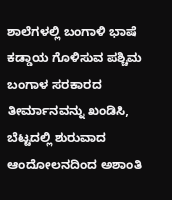ಶಾಲೆಗಳಲ್ಲಿ ಬಂಗಾಳಿ ಭಾಷೆ ಕಡ್ಡಾಯ ಗೊಳಿಸುವ ಪಶ್ಚಿಮ ಬಂಗಾಳ ಸರಕಾರದ ತೀರ್ಮಾನವನ್ನು ಖಂಡಿಸಿ, ಬೆಟ್ಟದಲ್ಲಿ ಶುರುವಾದ ಆಂದೋಲನದಿಂದ ಅಶಾಂತಿ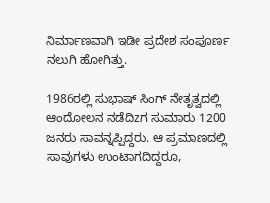ನಿರ್ಮಾಣವಾಗಿ ಇಡೀ ಪ್ರದೇಶ ಸಂಪೂರ್ಣ ನಲುಗಿ ಹೋಗಿತ್ತು.

1986ರಲ್ಲಿ ಸುಭಾಷ್ ಸಿಂಗ್ ನೇತೃತ್ವದಲ್ಲಿ ಆಂದೋಲನ ನಡೆದಿzಗ ಸುಮಾರು 1200 ಜನರು ಸಾವನ್ನಪ್ಪಿದ್ದರು. ಆ ಪ್ರಮಾಣದಲ್ಲಿ ಸಾವುಗಳು ಉಂಟಾಗದಿದ್ದರೂ,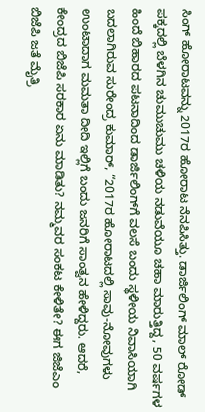ಸಿಂಗ್ ಹೋರಾಟವನ್ನು 2017ರ ಹೋರಾಟ ನೆನಪಿಸಿತ್ತು. ಡಾರ್ಜಿಲಿಂಗ್ ಮಾಲ್ ರೋಡ್ ಪಕ್ಕದಲ್ಲಿ ಬೆಳಗಿನ ಚುಮುಚುಮು ಚಳಿಯ ನಡುವೆಯೂ ಚಹಾ ಮಾರುತ್ತಿದ್ದ, 50 ವರ್ಷಗಳ ಹಿಂದೆ ಬಿಹಾರದ ಪಟನಾದಿಂದ ಡಾರ್ಜಿಲಿಂಗ್‌ಗೆ ವಲಸೆ ಬಂದು ಸ್ಥಳೀಯ ನಿವಾಸಿಯಾಗಿ ಬದಲಾಗಿರುವ ಸುರೇಂದ್ರ ಕುಮಾರ್, “2017ರ ಹೋರಾಟದಲ್ಲಿ ಸಾವು-ನೋವುಗಳು ಉಂಟಾದಾಗ ಮಮತಾ ದೀದಿ ಇಲ್ಲಿಗೆ ಬಂದು ಜನರಿಗೆ ಸಾಂತ್ವನ ಹೇಳಿದ್ದರು. ಆದರೆ, ಕೇಂದ್ರದ ಬಿಜೆಪಿ ಸರಕಾರ ಏನು ಮಾಡಿತು? ನಮ್ಮವರ ಸಂಕಟ ಕೇಳಿತೇ? ಈಗ ಜಿಜೆಎಂ ಬಿಜೆಪಿ ಜತೆ ಮೈತ್ರಿ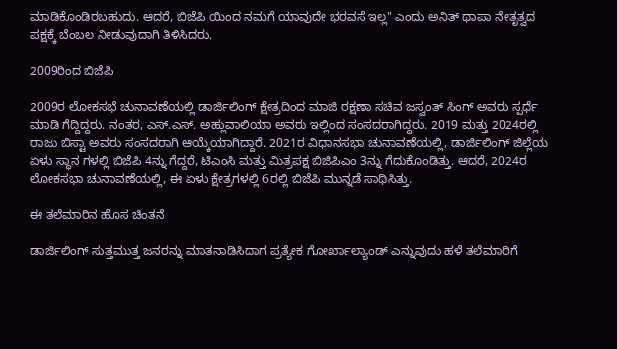ಮಾಡಿಕೊಂಡಿರಬಹುದು. ಆದರೆ, ಬಿಜೆಪಿ ಯಿಂದ ನಮಗೆ ಯಾವುದೇ ಭರವಸೆ ಇಲ್ಲ" ಎಂದು ಅನಿತ್ ಥಾಪಾ ನೇತೃತ್ವದ ಪಕ್ಷಕ್ಕೆ ಬೆಂಬಲ ನೀಡುವುದಾಗಿ ತಿಳಿಸಿದರು.

2009ರಿಂದ ಬಿಜೆಪಿ

2009ರ ಲೋಕಸಭೆ ಚುನಾವಣೆಯಲ್ಲಿ ಡಾರ್ಜಿಲಿಂಗ್ ಕ್ಷೇತ್ರದಿಂದ ಮಾಜಿ ರಕ್ಷಣಾ ಸಚಿವ ಜಸ್ವಂತ್ ಸಿಂಗ್ ಅವರು ಸ್ಪರ್ಧೆ ಮಾಡಿ ಗೆದ್ದಿದ್ದರು. ನಂತರ, ಎಸ್.ಎಸ್. ಅಹ್ಲುವಾಲಿಯಾ ಅವರು ಇಲ್ಲಿಂದ ಸಂಸದರಾಗಿದ್ದರು. 2019 ಮತ್ತು 2024ರಲ್ಲಿ ರಾಜು ಬಿಸ್ಟಾ ಅವರು ಸಂಸದರಾಗಿ ಆಯ್ಕೆಯಾಗಿದ್ದಾರೆ. 2021ರ ವಿಧಾನಸಭಾ ಚುನಾವಣೆಯಲ್ಲಿ, ಡಾರ್ಜಿಲಿಂಗ್ ಜಿಲ್ಲೆಯ ಏಳು ಸ್ಥಾನ ಗಳಲ್ಲಿ ಬಿಜೆಪಿ 4ನ್ನು ಗೆದ್ದರೆ, ಟಿಎಂಸಿ ಮತ್ತು ಮಿತ್ರಪಕ್ಷ ಬಿಜಿಪಿಎಂ 3ನ್ನು ಗೆದುಕೊಂಡಿತ್ತು. ಆದರೆ, 2024ರ ಲೋಕಸಭಾ ಚುನಾವಣೆಯಲ್ಲಿ, ಈ ಏಳು ಕ್ಷೇತ್ರಗಳಲ್ಲಿ 6ರಲ್ಲಿ ಬಿಜೆಪಿ ಮುನ್ನಡೆ ಸಾಧಿಸಿತ್ತು.

ಈ ತಲೆಮಾರಿನ ಹೊಸ ಚಿಂತನೆ

ಡಾರ್ಜಿಲಿಂಗ್ ಸುತ್ತಮುತ್ತ ಜನರನ್ನು ಮಾತನಾಡಿಸಿದಾಗ ಪ್ರತ್ಯೇಕ ಗೋರ್ಖಾಲ್ಯಾಂಡ್ ಎನ್ನುವುದು ಹಳೆ ತಲೆಮಾರಿಗೆ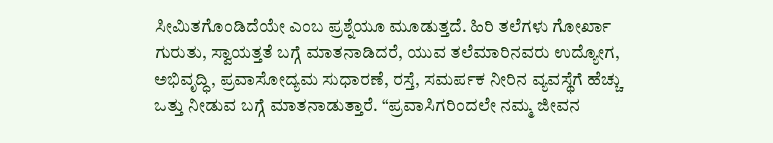ಸೀಮಿತಗೊಂಡಿದೆಯೇ ಎಂಬ ಪ್ರಶ್ನೆಯೂ ಮೂಡುತ್ತದೆ. ಹಿರಿ ತಲೆಗಳು ಗೋರ್ಖಾ ಗುರುತು, ಸ್ವಾಯತ್ತತೆ ಬಗ್ಗೆ ಮಾತನಾಡಿದರೆ, ಯುವ ತಲೆಮಾರಿನವರು ಉದ್ಯೋಗ, ಅಭಿವೃದ್ಧಿ, ಪ್ರವಾಸೋದ್ಯಮ ಸುಧಾರಣೆ, ರಸ್ತೆ, ಸಮರ್ಪಕ ನೀರಿನ ವ್ಯವಸ್ಥೆಗೆ ಹೆಚ್ಚು ಒತ್ತು ನೀಡುವ ಬಗ್ಗೆ ಮಾತನಾಡುತ್ತಾರೆ. “ಪ್ರವಾಸಿಗರಿಂದಲೇ ನಮ್ಮ ಜೀವನ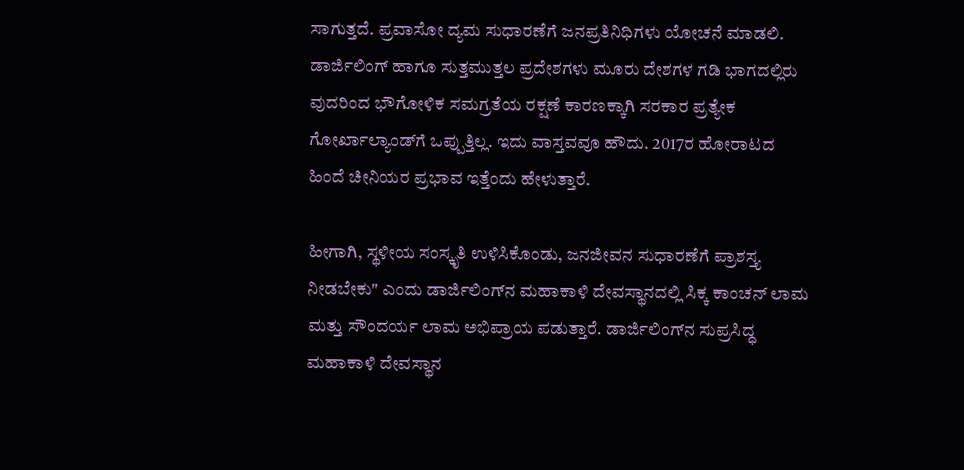ಸಾಗುತ್ತದೆ. ಪ್ರವಾಸೋ ದ್ಯಮ ಸುಧಾರಣೆಗೆ ಜನಪ್ರತಿನಿಧಿಗಳು ಯೋಚನೆ ಮಾಡಲಿ. ಡಾರ್ಜಿಲಿಂಗ್ ಹಾಗೂ ಸುತ್ತಮುತ್ತಲ ಪ್ರದೇಶಗಳು ಮೂರು ದೇಶಗಳ ಗಡಿ ಭಾಗದಲ್ಲಿರು ವುದರಿಂದ ಭೌಗೋಳಿಕ ಸಮಗ್ರತೆಯ ರಕ್ಷಣೆ ಕಾರಣಕ್ಕಾಗಿ ಸರಕಾರ ಪ್ರತ್ಯೇಕ ಗೋರ್ಖಾಲ್ಯಾಂಡ್‌ಗೆ ಒಪ್ಪುತ್ತಿಲ್ಲ. ಇದು ವಾಸ್ತವವೂ ಹೌದು. 2017ರ ಹೋರಾಟದ ಹಿಂದೆ ಚೀನಿಯರ ಪ್ರಭಾವ ಇತ್ತೆಂದು ಹೇಳುತ್ತಾರೆ.

ಹೀಗಾಗಿ, ಸ್ಥಳೀಯ ಸಂಸ್ಕೃತಿ ಉಳಿಸಿಕೊಂಡು, ಜನಜೀವನ ಸುಧಾರಣೆಗೆ ಪ್ರಾಶಸ್ತ್ಯ ನೀಡಬೇಕು" ಎಂದು ಡಾರ್ಜಿಲಿಂಗ್‌ನ ಮಹಾಕಾಳಿ ದೇವಸ್ಥಾನದಲ್ಲಿ ಸಿಕ್ಕ ಕಾಂಚನ್ ಲಾಮ ಮತ್ತು ಸೌಂದರ್ಯ ಲಾಮ ಅಭಿಪ್ರಾಯ ಪಡುತ್ತಾರೆ. ಡಾರ್ಜಿಲಿಂಗ್‌ನ ಸುಪ್ರಸಿದ್ಧ ಮಹಾಕಾಳಿ ದೇವಸ್ಥಾನ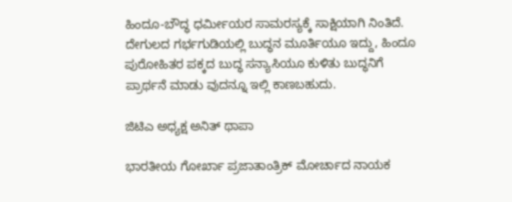ಹಿಂದೂ-ಬೌದ್ಧ ಧರ್ಮೀಯರ ಸಾಮರಸ್ಯಕ್ಕೆ ಸಾಕ್ಷಿಯಾಗಿ ನಿಂತಿದೆ. ದೇಗುಲದ ಗರ್ಭಗುಡಿಯಲ್ಲಿ ಬುದ್ಧನ ಮೂರ್ತಿಯೂ ಇದ್ದು, ಹಿಂದೂ ಪುರೋಹಿತರ ಪಕ್ಕದ ಬುದ್ಧ ಸನ್ಯಾಸಿಯೂ ಕುಳಿತು ಬುದ್ಧನಿಗೆ ಪ್ರಾರ್ಥನೆ ಮಾಡು ವುದನ್ನೂ ಇಲ್ಲಿ ಕಾಣಬಹುದು.

ಜಿಟಿಎ ಅಧ್ಯಕ್ಷ ಅನಿತ್ ಥಾಪಾ

ಭಾರತೀಯ ಗೋರ್ಖಾ ಪ್ರಜಾತಾಂತ್ರಿಕ್ ಮೋರ್ಚಾದ ನಾಯಕ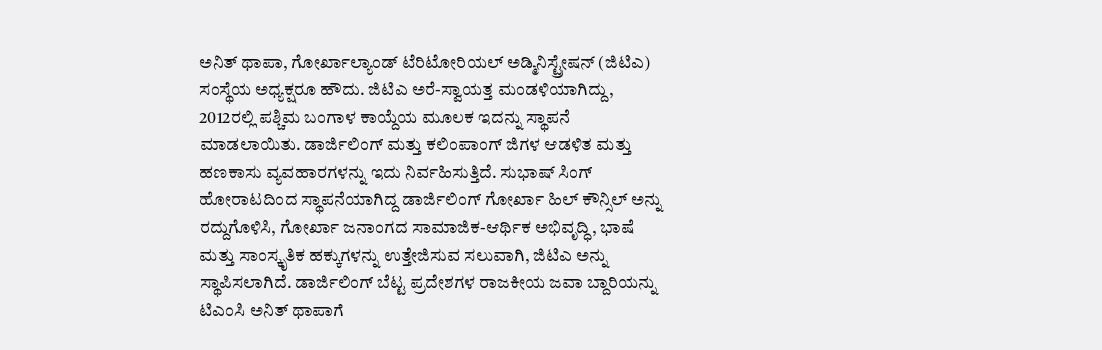ಅನಿತ್ ಥಾಪಾ, ಗೋರ್ಖಾಲ್ಯಾಂಡ್ ಟೆರಿಟೋರಿಯಲ್ ಅಡ್ಮಿನಿಸ್ಟ್ರೇಷನ್ (ಜಿಟಿಎ) ಸಂಸ್ಥೆಯ ಅಧ್ಯಕ್ಷರೂ ಹೌದು. ಜಿಟಿಎ ಅರೆ-ಸ್ವಾಯತ್ತ ಮಂಡಳಿಯಾಗಿದ್ದು, 2012ರಲ್ಲಿ ಪಶ್ಚಿಮ ಬಂಗಾಳ ಕಾಯ್ದೆಯ ಮೂಲಕ ಇದನ್ನು ಸ್ಥಾಪನೆ ಮಾಡಲಾಯಿತು. ಡಾರ್ಜಿಲಿಂಗ್ ಮತ್ತು ಕಲಿಂಪಾಂಗ್ ಜಿಗಳ ಆಡಳಿತ ಮತ್ತು ಹಣಕಾಸು ವ್ಯವಹಾರಗಳನ್ನು ಇದು ನಿರ್ವಹಿಸುತ್ತಿದೆ. ಸುಭಾಷ್ ಸಿಂಗ್ ಹೋರಾಟದಿಂದ ಸ್ಥಾಪನೆಯಾಗಿದ್ದ ಡಾರ್ಜಿಲಿಂಗ್ ಗೋರ್ಖಾ ಹಿಲ್ ಕೌನ್ಸಿಲ್ ಅನ್ನು ರದ್ದುಗೊಳಿಸಿ, ಗೋರ್ಖಾ ಜನಾಂಗದ ಸಾಮಾಜಿಕ-ಆರ್ಥಿಕ ಅಭಿವೃದ್ಧಿ, ಭಾಷೆ ಮತ್ತು ಸಾಂಸ್ಕೃತಿಕ ಹಕ್ಕುಗಳನ್ನು ಉತ್ತೇಜಿಸುವ ಸಲುವಾಗಿ, ಜಿಟಿಎ ಅನ್ನು ಸ್ಥಾಪಿಸಲಾಗಿದೆ. ಡಾರ್ಜಿಲಿಂಗ್ ಬೆಟ್ಟ ಪ್ರದೇಶಗಳ ರಾಜಕೀಯ ಜವಾ ಬ್ದಾರಿಯನ್ನು ಟಿಎಂಸಿ ಅನಿತ್ ಥಾಪಾಗೆ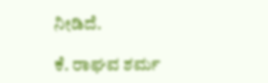ನೀಡಿದೆ.

ಕೆ. ರಾಘವ ಶರ್ಮ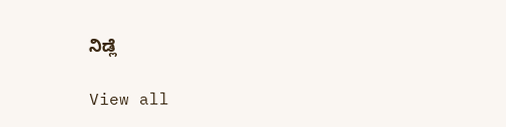ನಿಡ್ಲೆ

View all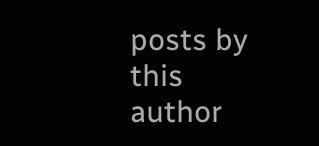posts by this author